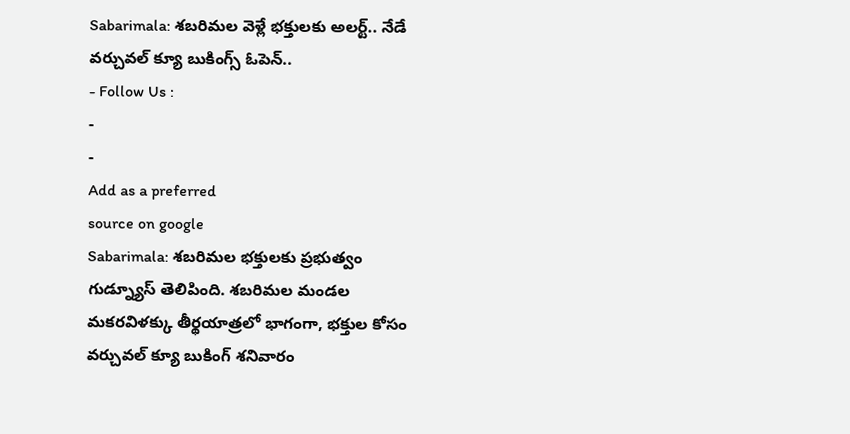Sabarimala: శబరిమల వెళ్లే భక్తులకు అలర్ట్.. నేడే వర్చువల్ క్యూ బుకింగ్స్ ఓపెన్..
- Follow Us :
-
-
Add as a preferred
source on google
Sabarimala: శబరిమల భక్తులకు ప్రభుత్వం గుడ్న్యూస్ తెలిపింది. శబరిమల మండల మకరవిళక్కు తీర్థయాత్రలో భాగంగా, భక్తుల కోసం వర్చువల్ క్యూ బుకింగ్ శనివారం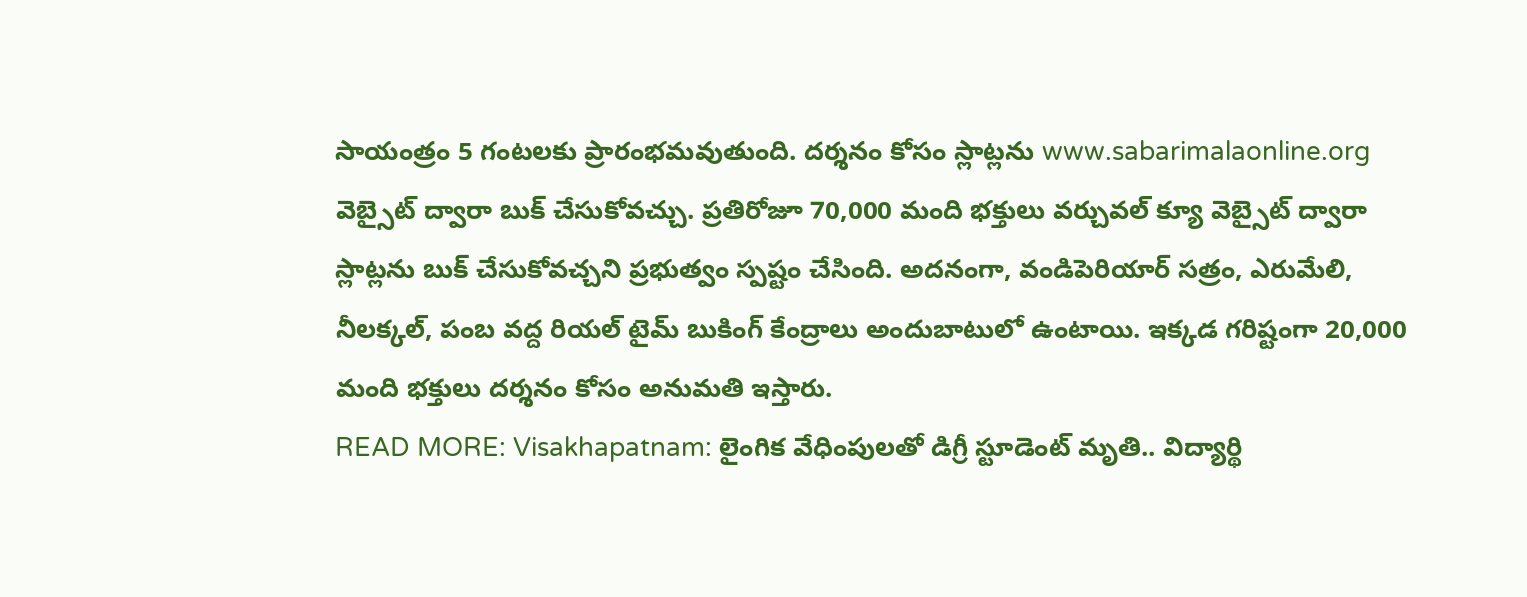సాయంత్రం 5 గంటలకు ప్రారంభమవుతుంది. దర్శనం కోసం స్లాట్లను www.sabarimalaonline.org వెబ్సైట్ ద్వారా బుక్ చేసుకోవచ్చు. ప్రతిరోజూ 70,000 మంది భక్తులు వర్చువల్ క్యూ వెబ్సైట్ ద్వారా స్లాట్లను బుక్ చేసుకోవచ్చని ప్రభుత్వం స్పష్టం చేసింది. అదనంగా, వండిపెరియార్ సత్రం, ఎరుమేలి, నీలక్కల్, పంబ వద్ద రియల్ టైమ్ బుకింగ్ కేంద్రాలు అందుబాటులో ఉంటాయి. ఇక్కడ గరిష్టంగా 20,000 మంది భక్తులు దర్శనం కోసం అనుమతి ఇస్తారు.
READ MORE: Visakhapatnam: లైంగిక వేధింపులతో డిగ్రీ స్టూడెంట్ మృతి.. విద్యార్థి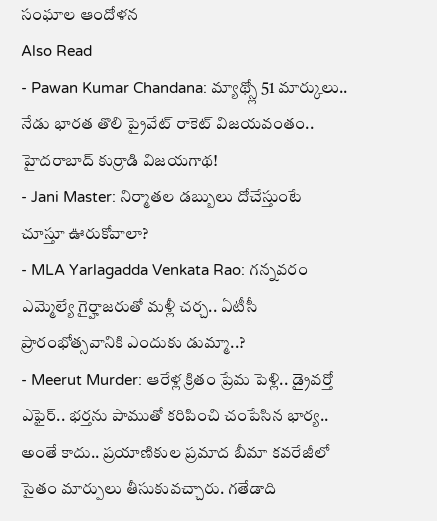సంఘాల ఆందోళన
Also Read
- Pawan Kumar Chandana: మ్యాథ్స్లో 51 మార్కులు.. నేడు భారత తొలి ప్రైవేట్ రాకెట్ విజయవంతం.. హైదరాబాద్ కుర్రాడి విజయగాథ!
- Jani Master: నిర్మాతల డబ్బులు దోచేస్తుంటే చూస్తూ ఊరుకోవాలా?
- MLA Yarlagadda Venkata Rao: గన్నవరం ఎమ్మెల్యే గైర్హాజరుతో మళ్లీ చర్చ.. ఏటీసీ ప్రారంభోత్సవానికి ఎందుకు డుమ్మా..?
- Meerut Murder: ఆరేళ్ల క్రితం ప్రేమ పెళ్లి.. డ్రైవర్తో ఎఫైర్.. భర్తను పాముతో కరిపించి చంపేసిన భార్య..
అంతే కాదు.. ప్రయాణికుల ప్రమాద బీమా కవరేజీలో సైతం మార్పులు తీసుకువచ్చారు. గతేడాది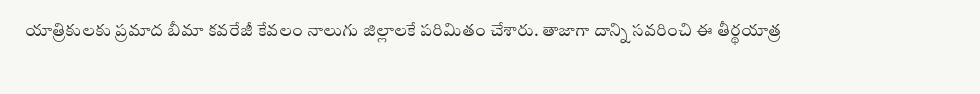యాత్రికులకు ప్రమాద బీమా కవరేజీ కేవలం నాలుగు జిల్లాలకే పరిమితం చేశారు. తాజాగా దాన్ని సవరించి ఈ తీర్థయాత్ర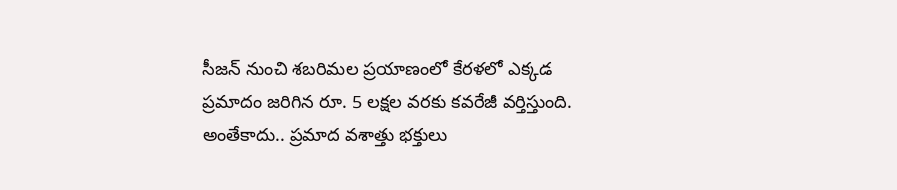సీజన్ నుంచి శబరిమల ప్రయాణంలో కేరళలో ఎక్కడ ప్రమాదం జరిగిన రూ. 5 లక్షల వరకు కవరేజీ వర్తిస్తుంది. అంతేకాదు.. ప్రమాద వశాత్తు భక్తులు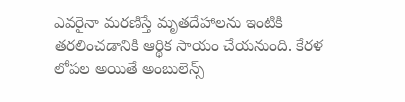ఎవరైనా మరణిస్తే మృతదేహాలను ఇంటికి తరలించడానికి ఆర్థిక సాయం చేయనుంది. కేరళ లోపల అయితే అంబులెన్స్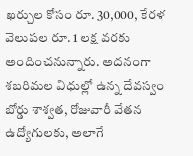ఖర్చుల కోసం రూ. 30,000, కేరళ వెలుపల రూ. 1 లక్ష వరకు అందించనున్నారు. అదనంగా శబరిమల విధుల్లో ఉన్న దేవస్వం బోర్డు శాశ్వత, రోజువారీ వేతన ఉద్యోగులకు, అలాగే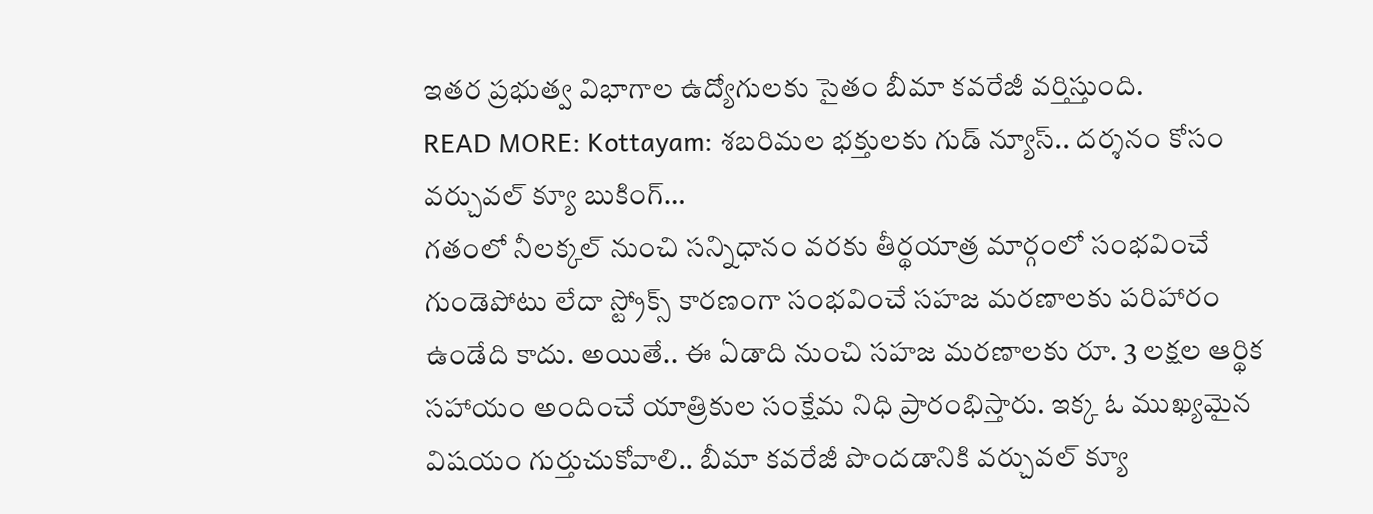ఇతర ప్రభుత్వ విభాగాల ఉద్యోగులకు సైతం బీమా కవరేజీ వర్తిస్తుంది.
READ MORE: Kottayam: శబరిమల భక్తులకు గుడ్ న్యూస్.. దర్శనం కోసం వర్చువల్ క్యూ బుకింగ్…
గతంలో నీలక్కల్ నుంచి సన్నిధానం వరకు తీర్థయాత్ర మార్గంలో సంభవించే గుండెపోటు లేదా స్ట్రోక్స్ కారణంగా సంభవించే సహజ మరణాలకు పరిహారం ఉండేది కాదు. అయితే.. ఈ ఏడాది నుంచి సహజ మరణాలకు రూ. 3 లక్షల ఆర్థిక సహాయం అందించే యాత్రికుల సంక్షేమ నిధి ప్రారంభిస్తారు. ఇక్క ఓ ముఖ్యమైన విషయం గుర్తుచుకోవాలి.. బీమా కవరేజీ పొందడానికి వర్చువల్ క్యూ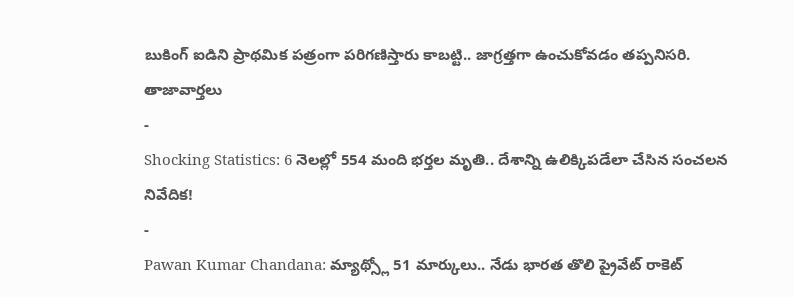బుకింగ్ ఐడిని ప్రాథమిక పత్రంగా పరిగణిస్తారు కాబట్టి.. జాగ్రత్తగా ఉంచుకోవడం తప్పనిసరి.
తాజావార్తలు
-
Shocking Statistics: 6 నెలల్లో 554 మంది భర్తల మృతి.. దేశాన్ని ఉలిక్కిపడేలా చేసిన సంచలన నివేదిక!
-
Pawan Kumar Chandana: మ్యాథ్స్లో 51 మార్కులు.. నేడు భారత తొలి ప్రైవేట్ రాకెట్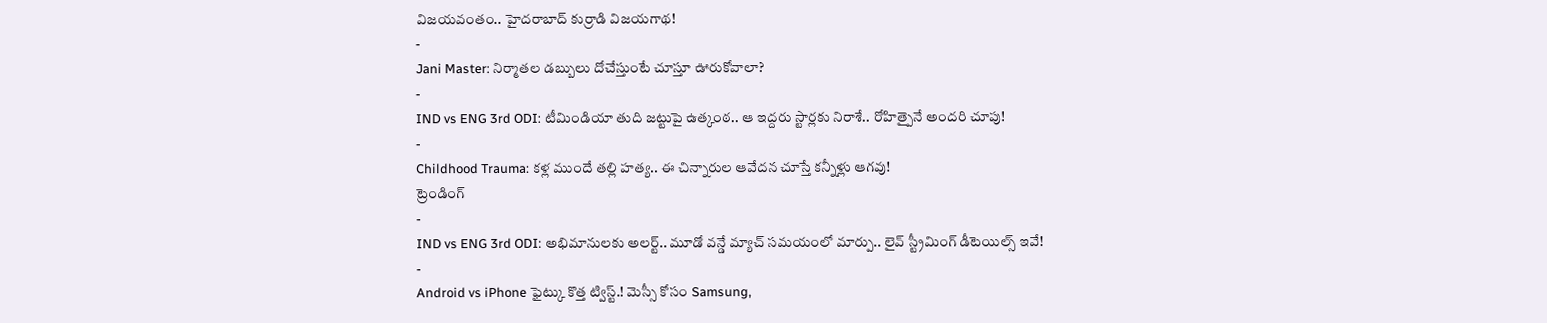విజయవంతం.. హైదరాబాద్ కుర్రాడి విజయగాథ!
-
Jani Master: నిర్మాతల డబ్బులు దోచేస్తుంటే చూస్తూ ఊరుకోవాలా?
-
IND vs ENG 3rd ODI: టీమిండియా తుది జట్టుపై ఉత్కంఠ.. ఆ ఇద్దరు స్టార్లకు నిరాశే.. రోహిత్పైనే అందరి చూపు!
-
Childhood Trauma: కళ్ల ముందే తల్లి హత్య.. ఈ చిన్నారుల ఆవేదన చూస్తే కన్నీళ్లు ఆగవు!
ట్రెండింగ్
-
IND vs ENG 3rd ODI: అభిమానులకు అలర్ట్.. మూడో వన్డే మ్యాచ్ సమయంలో మార్పు.. లైవ్ స్ట్రీమింగ్ డీటెయిల్స్ ఇవే!
-
Android vs iPhone ఫైట్కు కొత్త ట్విస్ట్.! మెస్సీ కోసం Samsung,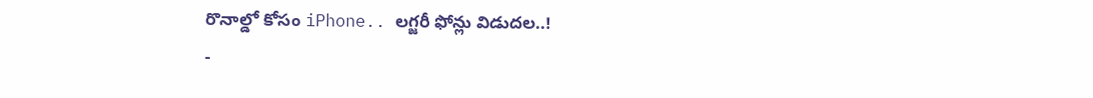రొనాల్డో కోసం iPhone.. లగ్జరీ ఫోన్లు విడుదల..!
-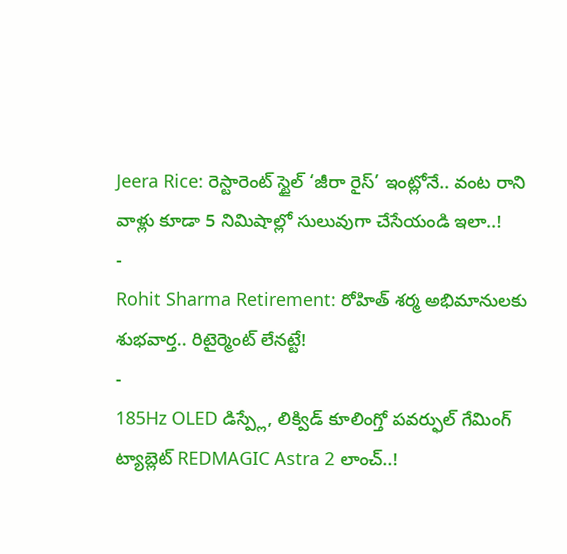Jeera Rice: రెస్టారెంట్ స్టైల్ ‘జీరా రైస్’ ఇంట్లోనే.. వంట రాని వాళ్లు కూడా 5 నిమిషాల్లో సులువుగా చేసేయండి ఇలా..!
-
Rohit Sharma Retirement: రోహిత్ శర్మ అభిమానులకు శుభవార్త.. రిటైర్మెంట్ లేనట్టే!
-
185Hz OLED డిస్ప్లే, లిక్విడ్ కూలింగ్తో పవర్ఫుల్ గేమింగ్ ట్యాబ్లెట్ REDMAGIC Astra 2 లాంచ్..!